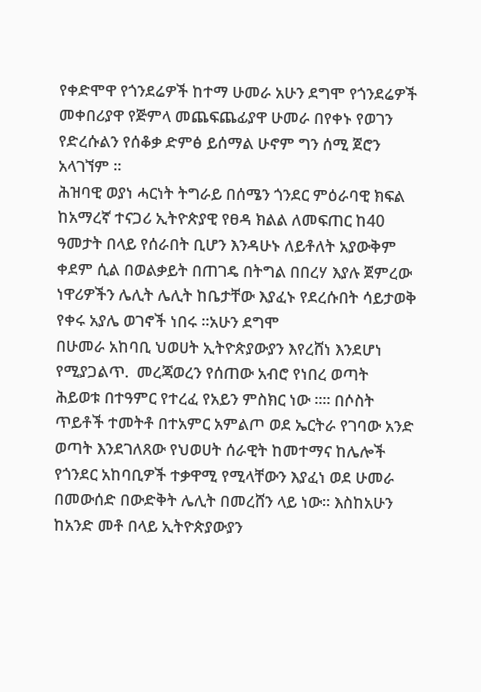የቀድሞዋ የጎንደሬዎች ከተማ ሁመራ አሁን ደግሞ የጎንደሬዎች መቀበሪያዋ የጅምላ መጨፍጨፊያዋ ሁመራ በየቀኑ የወገን የድረሱልን የሰቆቃ ድምፅ ይሰማል ሁኖም ግን ሰሚ ጀሮን አላገኘም ።
ሕዝባዊ ወያነ ሓርነት ትግራይ በሰሜን ጎንደር ምዕራባዊ ክፍል ከአማረኛ ተናጋሪ ኢትዮጵያዊ የፀዳ ክልል ለመፍጠር ከ40 ዓመታት በላይ የሰራበት ቢሆን እንዳሁኑ ለይቶለት አያውቅም ቀደም ሲል በወልቃይት በጠገዴ በትግል በበረሃ እያሉ ጀምረው ነዋሪዎችን ሌሊት ሌሊት ከቤታቸው እያፈኑ የደረሱበት ሳይታወቅ የቀሩ አያሌ ወገኖች ነበሩ ።አሁን ደግሞ
በሁመራ አከባቢ ህወሀት ኢትዮጵያውያን እየረሸነ እንደሆነ የሚያጋልጥ.  መረጃወረን የሰጠው አብሮ የነበረ ወጣት ሕይወቱ በተዓምር የተረፈ የአይን ምስክር ነው ።። በሶስት ጥይቶች ተመትቶ በተአምር አምልጦ ወደ ኤርትራ የገባው አንድ ወጣት እንደገለጸው የህወሀት ሰራዊት ከመተማና ከሌሎች የጎንደር አከባቢዎች ተቃዋሚ የሚላቸውን እያፈነ ወደ ሁመራ በመውሰድ በውድቅት ሌሊት በመረሸን ላይ ነው። እስከአሁን ከአንድ መቶ በላይ ኢትዮጵያውያን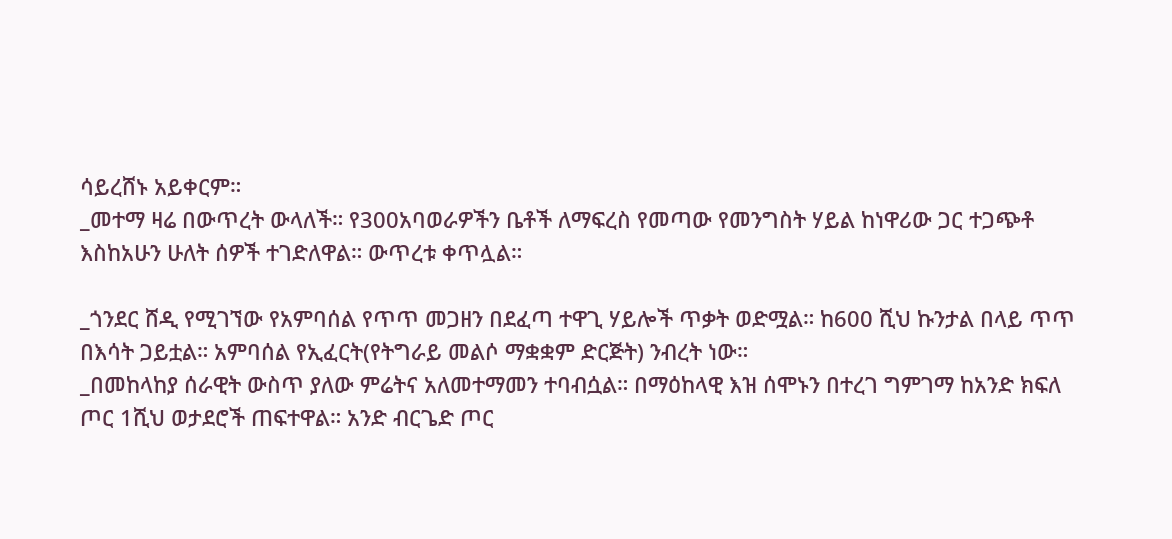ሳይረሸኑ አይቀርም።
_መተማ ዛሬ በውጥረት ውላለች። የ300አባወራዎችን ቤቶች ለማፍረስ የመጣው የመንግስት ሃይል ከነዋሪው ጋር ተጋጭቶ እስከአሁን ሁለት ሰዎች ተገድለዋል። ውጥረቱ ቀጥሏል።

_ጎንደር ሸዲ የሚገኘው የአምባሰል የጥጥ መጋዘን በደፈጣ ተዋጊ ሃይሎች ጥቃት ወድሟል። ከ600 ሺህ ኩንታል በላይ ጥጥ በእሳት ጋይቷል። አምባሰል የኢፈርት(የትግራይ መልሶ ማቋቋም ድርጅት) ንብረት ነው።
_በመከላከያ ሰራዊት ውስጥ ያለው ምሬትና አለመተማመን ተባብሷል። በማዕከላዊ እዝ ሰሞኑን በተረገ ግምገማ ከአንድ ክፍለ ጦር 1ሺህ ወታደሮች ጠፍተዋል። አንድ ብርጌድ ጦር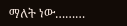ማለት ነው………